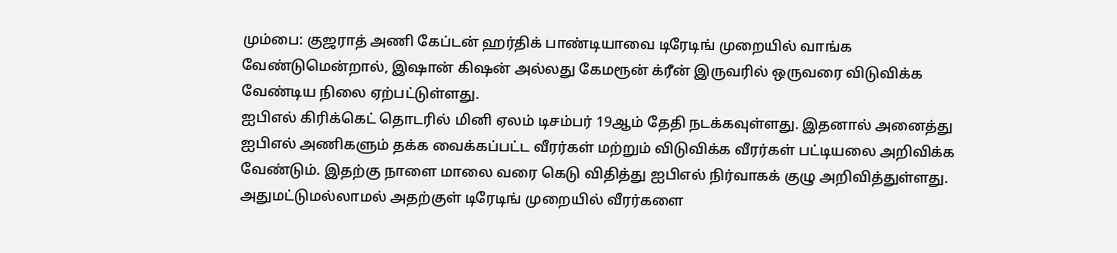மும்பை: குஜராத் அணி கேப்டன் ஹர்திக் பாண்டியாவை டிரேடிங் முறையில் வாங்க வேண்டுமென்றால், இஷான் கிஷன் அல்லது கேமரூன் க்ரீன் இருவரில் ஒருவரை விடுவிக்க வேண்டிய நிலை ஏற்பட்டுள்ளது.
ஐபிஎல் கிரிக்கெட் தொடரில் மினி ஏலம் டிசம்பர் 19ஆம் தேதி நடக்கவுள்ளது. இதனால் அனைத்து ஐபிஎல் அணிகளும் தக்க வைக்கப்பட்ட வீரர்கள் மற்றும் விடுவிக்க வீரர்கள் பட்டியலை அறிவிக்க வேண்டும். இதற்கு நாளை மாலை வரை கெடு விதித்து ஐபிஎல் நிர்வாகக் குழு அறிவித்துள்ளது. அதுமட்டுமல்லாமல் அதற்குள் டிரேடிங் முறையில் வீரர்களை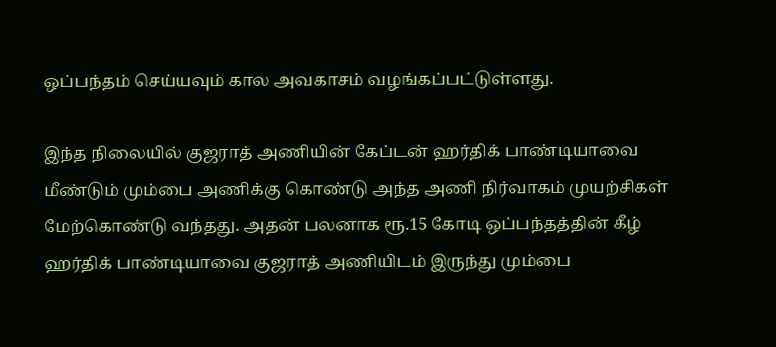ஒப்பந்தம் செய்யவும் கால அவகாசம் வழங்கப்பட்டுள்ளது.

இந்த நிலையில் குஜராத் அணியின் கேப்டன் ஹர்திக் பாண்டியாவை மீண்டும் மும்பை அணிக்கு கொண்டு அந்த அணி நிர்வாகம் முயற்சிகள் மேற்கொண்டு வந்தது. அதன் பலனாக ரூ.15 கோடி ஒப்பந்தத்தின் கீழ் ஹர்திக் பாண்டியாவை குஜராத் அணியிடம் இருந்து மும்பை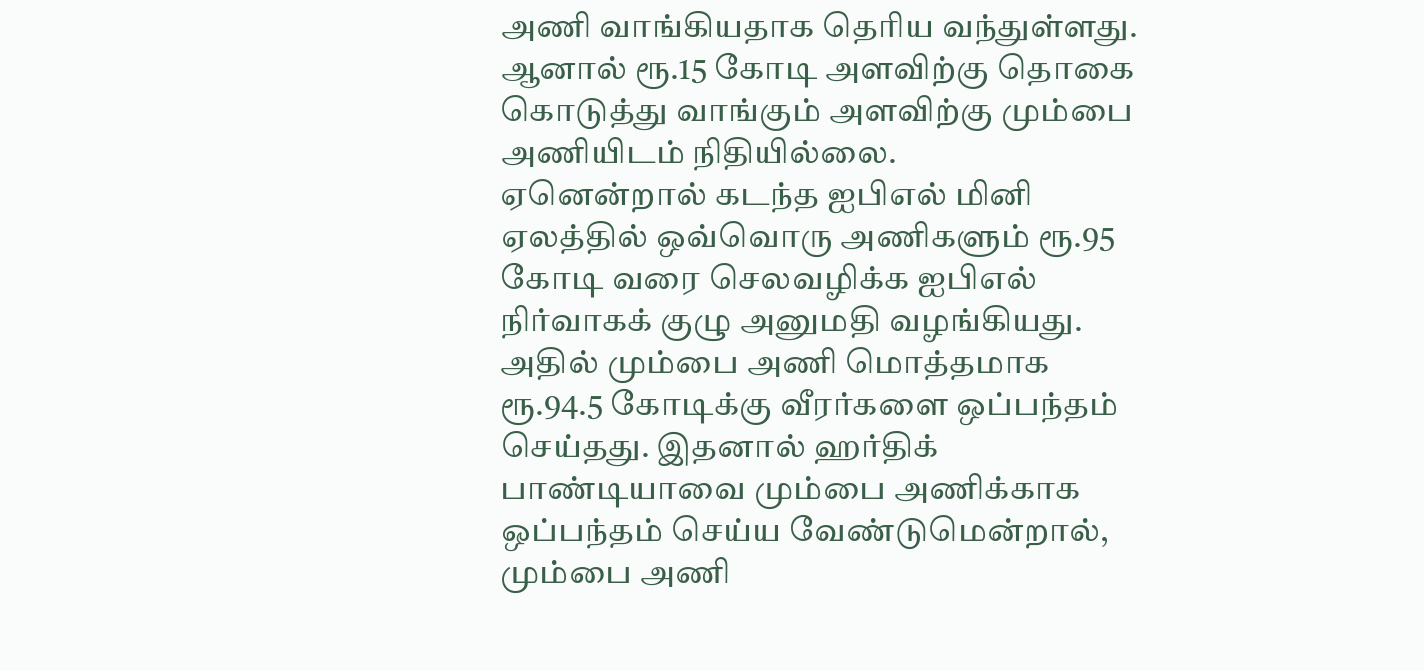அணி வாங்கியதாக தெரிய வந்துள்ளது. ஆனால் ரூ.15 கோடி அளவிற்கு தொகை கொடுத்து வாங்கும் அளவிற்கு மும்பை அணியிடம் நிதியில்லை.
ஏனென்றால் கடந்த ஐபிஎல் மினி ஏலத்தில் ஒவ்வொரு அணிகளும் ரூ.95 கோடி வரை செலவழிக்க ஐபிஎல் நிர்வாகக் குழு அனுமதி வழங்கியது. அதில் மும்பை அணி மொத்தமாக ரூ.94.5 கோடிக்கு வீரர்களை ஒப்பந்தம் செய்தது. இதனால் ஹர்திக் பாண்டியாவை மும்பை அணிக்காக ஒப்பந்தம் செய்ய வேண்டுமென்றால், மும்பை அணி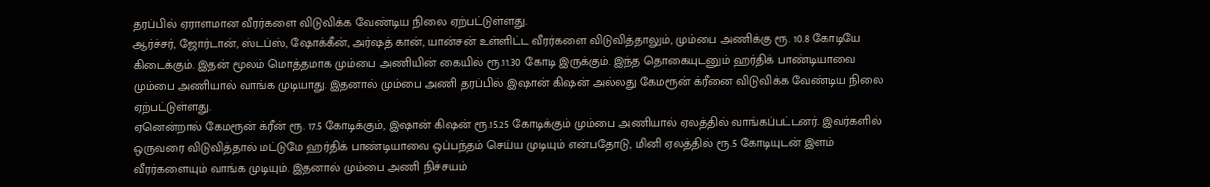தரப்பில் ஏராளமான வீரர்களை விடுவிக்க வேண்டிய நிலை ஏற்பட்டுள்ளது.
ஆர்ச்சர், ஜோர்டான், ஸ்டப்ஸ், ஷோக்கீன், அர்ஷத் கான், யான்சன் உள்ளிட்ட வீரர்களை விடுவித்தாலும், மும்பை அணிக்கு ரூ. 10.8 கோடியே கிடைக்கும். இதன் மூலம் மொத்தமாக மும்பை அணியின் கையில் ரூ.11.30 கோடி இருக்கும். இந்த தொகையுடனும் ஹர்திக் பாண்டியாவை மும்பை அணியால் வாங்க முடியாது. இதனால் மும்பை அணி தரப்பில் இஷான் கிஷன் அல்லது கேமரூன் க்ரீனை விடுவிக்க வேண்டிய நிலை ஏற்பட்டுள்ளது.
ஏனென்றால் கேமரூன் க்ரீன் ரூ. 17.5 கோடிக்கும், இஷான் கிஷன் ரூ.15.25 கோடிக்கும் மும்பை அணியால் ஏலத்தில் வாங்கப்பட்டனர். இவர்களில் ஒருவரை விடுவித்தால் மட்டுமே ஹர்திக் பாண்டியாவை ஒப்பந்தம் செய்ய முடியும் என்பதோடு, மினி ஏலத்தில் ரூ.5 கோடியுடன் இளம் வீரர்களையும் வாங்க முடியும். இதனால் மும்பை அணி நிச்சயம்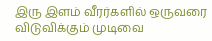இரு இளம் வீரர்களில் ஒருவரை விடுவிக்கும் முடிவை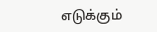எடுக்கும்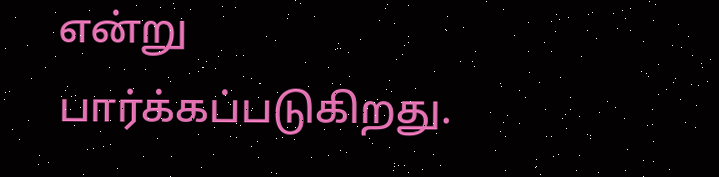என்று பார்க்கப்படுகிறது.